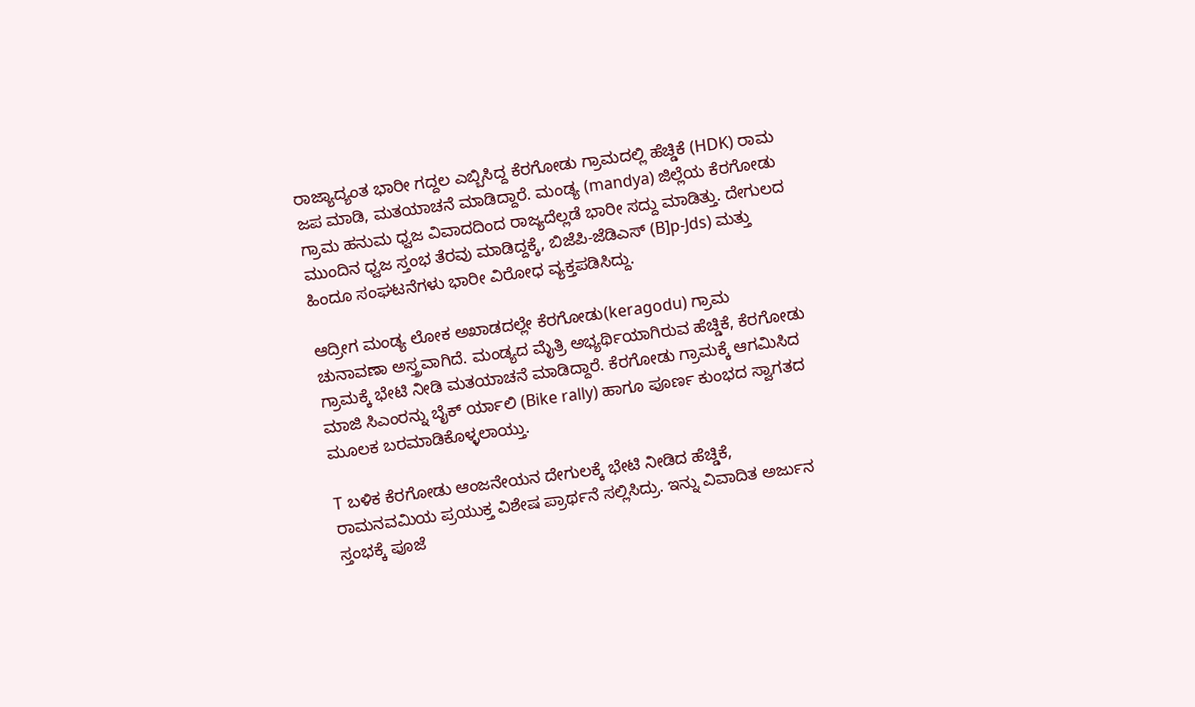ರಾಜ್ಯಾದ್ಯಂತ ಭಾರೀ ಗದ್ದಲ ಎಬ್ಬಿಸಿದ್ದ ಕೆರಗೋಡು ಗ್ರಾಮದಲ್ಲಿ ಹೆಚ್ಡಿಕೆ (HDK) ರಾಮ ಜಪ ಮಾಡಿ, ಮತಯಾಚನೆ ಮಾಡಿದ್ದಾರೆ. ಮಂಡ್ಯ (mandya) ಜಿಲ್ಲೆಯ ಕೆರಗೋಡು ಗ್ರಾಮ ಹನುಮ ಧ್ವಜ ವಿವಾದದಿಂದ ರಾಜ್ಯದೆಲ್ಲಡೆ ಭಾರೀ ಸದ್ದು ಮಾಡಿತ್ತು. ದೇಗುಲದ ಮುಂದಿನ ಧ್ವಜ ಸ್ತಂಭ ತೆರವು ಮಾಡಿದ್ದಕ್ಕೆ, ಬಿಜೆಪಿ-ಜೆಡಿಎಸ್ (B]p-Jds) ಮತ್ತು ಹಿಂದೂ ಸಂಘಟನೆಗಳು ಭಾರೀ ವಿರೋಧ ವ್ಯಕ್ತಪಡಿಸಿದ್ದು.

ಆದ್ರೀಗ ಮಂಡ್ಯ ಲೋಕ ಅಖಾಡದಲ್ಲೇ ಕೆರಗೋಡು(keragodu) ಗ್ರಾಮ ಚುನಾವಣಾ ಅಸ್ತ್ರವಾಗಿದೆ. ಮಂಡ್ಯದ ಮೈತ್ರಿ ಅಭ್ಯರ್ಥಿಯಾಗಿರುವ ಹೆಚ್ಡಿಕೆ, ಕೆರಗೋಡು ಗ್ರಾಮಕ್ಕೆ ಭೇಟಿ ನೀಡಿ ಮತಯಾಚನೆ ಮಾಡಿದ್ದಾರೆ. ಕೆರಗೋಡು ಗ್ರಾಮಕ್ಕೆ ಆಗಮಿಸಿದ ಮಾಜಿ ಸಿಎಂರನ್ನು ಬೈಕ್ ರ್ಯಾಲಿ (Bike rally) ಹಾಗೂ ಪೂರ್ಣ ಕುಂಭದ ಸ್ವಾಗತದ ಮೂಲಕ ಬರಮಾಡಿಕೊಳ್ಳಲಾಯ್ತು.

T ಬಳಿಕ ಕೆರಗೋಡು ಆಂಜನೇಯನ ದೇಗುಲಕ್ಕೆ ಭೇಟಿ ನೀಡಿದ ಹೆಚ್ಡಿಕೆ, ರಾಮನವಮಿಯ ಪ್ರಯುಕ್ತ ವಿಶೇಷ ಪ್ರಾರ್ಥನೆ ಸಲ್ಲಿಸಿದ್ರು. ಇನ್ನು ವಿವಾದಿತ ಅರ್ಜುನ ಸ್ತಂಭಕ್ಕೆ ಪೂಜೆ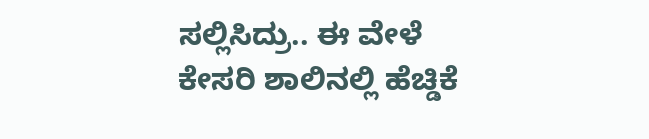ಸಲ್ಲಿಸಿದ್ರು.. ಈ ವೇಳೆ ಕೇಸರಿ ಶಾಲಿನಲ್ಲಿ ಹೆಚ್ಡಿಕೆ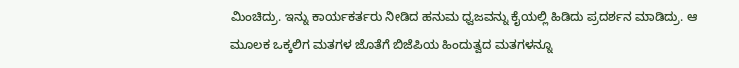ಮಿಂಚಿದ್ರು. ಇನ್ನು ಕಾರ್ಯಕರ್ತರು ನೀಡಿದ ಹನುಮ ಧ್ವಜವನ್ನು ಕೈಯಲ್ಲಿ ಹಿಡಿದು ಪ್ರದರ್ಶನ ಮಾಡಿದ್ರು. ಆ ಮೂಲಕ ಒಕ್ಕಲಿಗ ಮತಗಳ ಜೊತೆಗೆ ಬಿಜೆಪಿಯ ಹಿಂದುತ್ವದ ಮತಗಳನ್ನೂ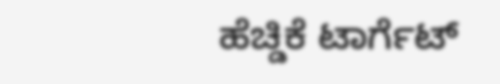ಹೆಚ್ಡಿಕೆ ಟಾರ್ಗೆಟ್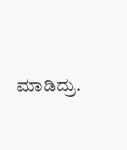ಮಾಡಿದ್ರು.